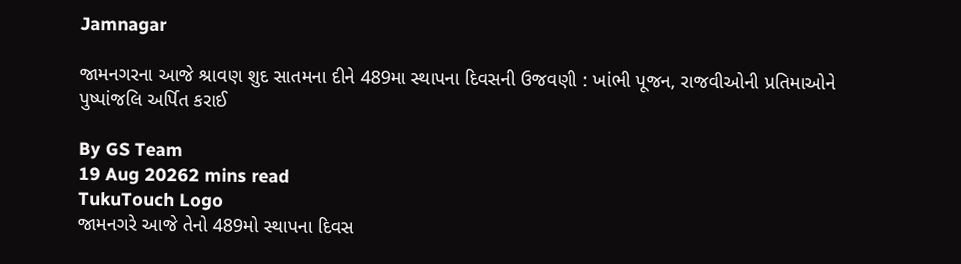Jamnagar

જામનગરના આજે શ્રાવણ શુદ સાતમના દીને 489મા સ્થાપના દિવસની ઉજવણી : ખાંભી પૂજન, રાજવીઓની પ્રતિમાઓને પુષ્પાંજલિ અર્પિત કરાઈ

By GS Team
19 Aug 20262 mins read
TukuTouch Logo
જામનગરે આજે તેનો 489મો સ્થાપના દિવસ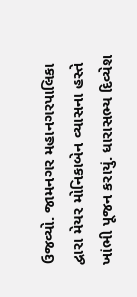ઉજવ્યો. જામનગર મહાનગરપાલિકા દ્વારા મેયર મોનિકાબેન વ્યાસના હસ્તે ખાંભી પૂજન કરાયું. ધારાસભ્ય દિવ્યેશ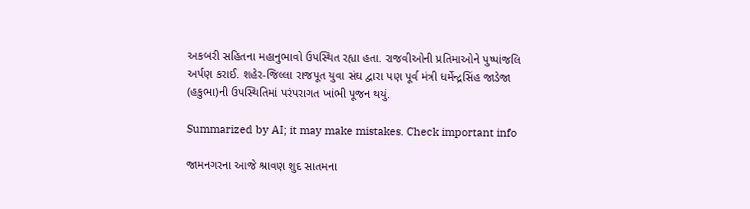અકબરી સહિતના મહાનુભાવો ઉપસ્થિત રહ્યા હતા. રાજવીઓની પ્રતિમાઓને પુષ્પાંજલિ અર્પણ કરાઈ. શહેર-જિલ્લા રાજપૂત યુવા સંઘ દ્વારા પણ પૂર્વ મંત્રી ધર્મેન્દ્રસિંહ જાડેજા (હકુભા)ની ઉપસ્થિતિમાં પરંપરાગત ખાંભી પૂજન થયું.

Summarized by AI; it may make mistakes. Check important info

જામનગરના આજે શ્રાવણ શુદ સાતમના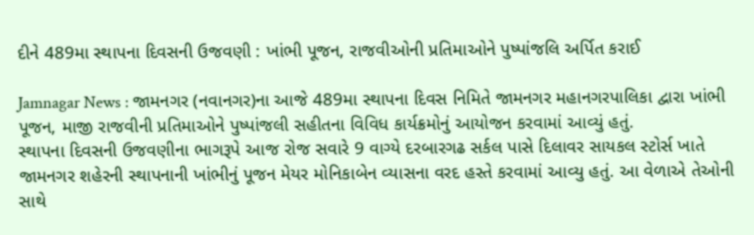દીને 489મા સ્થાપના દિવસની ઉજવણી : ખાંભી પૂજન, રાજવીઓની પ્રતિમાઓને પુષ્પાંજલિ અર્પિત કરાઈ

Jamnagar News : જામનગર (નવાનગર)ના આજે 489મા સ્થાપના દિવસ નિમિતે જામનગર મહાનગરપાલિકા દ્વારા ખાંભી પૂજન, માજી રાજવીની પ્રતિમાઓને પુષ્પાંજલી સહીતના વિવિધ કાર્યક્રમોનું આયોજન કરવામાં આવ્યું હતું.
સ્થાપના દિવસની ઉજવણીના ભાગરૂપે આજ રોજ સવારે 9 વાગ્યે દરબારગઢ સર્કલ પાસે દિલાવર સાયકલ સ્ટોર્સ ખાતે જામનગર શહેરની સ્થાપનાની ખાંભીનું પૂજન મેયર મોનિકાબેન વ્યાસના વરદ હસ્તે કરવામાં આવ્યુ હતું. આ વેળાએ તેઓની સાથે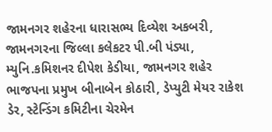જામનગર શહેરના ધારાસભ્ય દિવ્યેશ અકબરી, જામનગરના જિલ્લા કલેકટર પી.બી પંડ્યા, મ્યુનિ.કમિશનર દીપેશ કેડીયા, જામનગર શહેર ભાજપના પ્રમુખ બીનાબેન કોઠારી, ડેપ્યુટી મેયર રાકેશ ડેર, સ્ટેન્ડિંગ કમિટીના ચેરમેન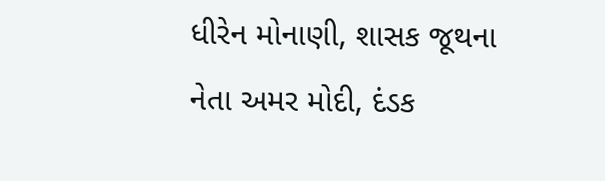ધીરેન મોનાણી, શાસક જૂથના નેતા અમર મોદી, દંડક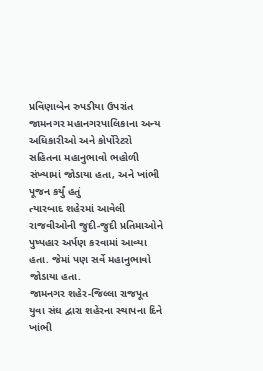પ્રવિણાબેન રુપડીયા ઉપરાંત જામનગર મહાનગરપાલિકાના અન્ય અધિકારીઓ અને કોર્પોરેટરો સહિતના મહાનુભાવો ભહોળી સંખ્યામાં જોડાયા હતા, અને ખાંભી પૂજન કર્યું હતું
ત્યારબાદ શહેરમાં આવેલી રાજવીઓની જુદી-જુદી પ્રતિમાઓને પુષ્પહાર અર્પણ કરવામાં આવ્યા હતા. જેમાં પણ સર્વે મહાનુભાવો જોડાયા હતા.
જામનગર શહેર-જિલ્લા રાજપૂત યુવા સંઘ દ્વારા શહેરના સ્થાપના દિને ખાંભી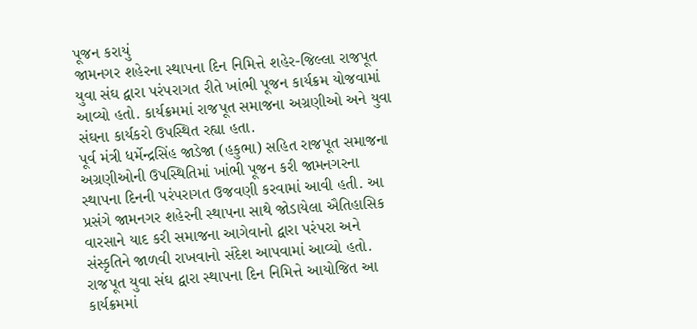પૂજન કરાયું
જામનગર શહેરના સ્થાપના દિન નિમિત્તે શહેર-જિલ્લા રાજપૂત યુવા સંઘ દ્વારા પરંપરાગત રીતે ખાંભી પૂજન કાર્યક્રમ યોજવામાં આવ્યો હતો. કાર્યક્રમમાં રાજપૂત સમાજના અગ્રણીઓ અને યુવા સંઘના કાર્યકરો ઉપસ્થિત રહ્યા હતા.
પૂર્વ મંત્રી ધર્મેન્દ્રસિંહ જાડેજા (હકુભા) સહિત રાજપૂત સમાજના અગ્રણીઓની ઉપસ્થિતિમાં ખાંભી પૂજન કરી જામનગરના સ્થાપના દિનની પરંપરાગત ઉજવણી કરવામાં આવી હતી. આ પ્રસંગે જામનગર શહેરની સ્થાપના સાથે જોડાયેલા ઐતિહાસિક વારસાને યાદ કરી સમાજના આગેવાનો દ્વારા પરંપરા અને સંસ્કૃતિને જાળવી રાખવાનો સંદેશ આપવામાં આવ્યો હતો.
રાજપૂત યુવા સંઘ દ્વારા સ્થાપના દિન નિમિત્તે આયોજિત આ કાર્યક્રમમાં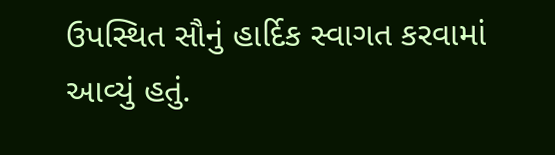ઉપસ્થિત સૌનું હાર્દિક સ્વાગત કરવામાં આવ્યું હતું.